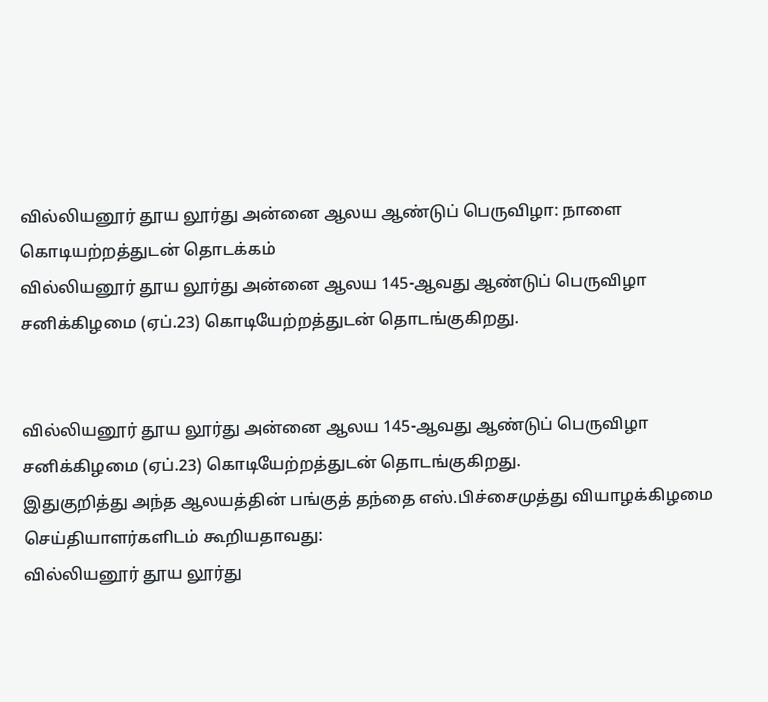வில்லியனூர் தூய லூர்து அன்னை ஆலய ஆண்டுப் பெருவிழா: நாளை கொடியற்றத்துடன் தொடக்கம்
வில்லியனூர் தூய லூர்து அன்னை ஆலய 145-ஆவது ஆண்டுப் பெருவிழா சனிக்கிழமை (ஏப்.23) கொடியேற்றத்துடன் தொடங்குகிறது.


வில்லியனூர் தூய லூர்து அன்னை ஆலய 145-ஆவது ஆண்டுப் பெருவிழா சனிக்கிழமை (ஏப்.23) கொடியேற்றத்துடன் தொடங்குகிறது.
இதுகுறித்து அந்த ஆலயத்தின் பங்குத் தந்தை எஸ்.பிச்சைமுத்து வியாழக்கிழமை செய்தியாளர்களிடம் கூறியதாவது:
வில்லியனூர் தூய லூர்து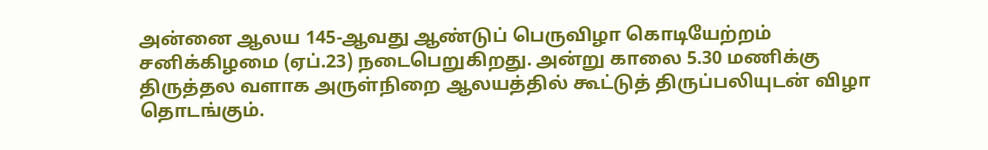அன்னை ஆலய 145-ஆவது ஆண்டுப் பெருவிழா கொடியேற்றம் சனிக்கிழமை (ஏப்.23) நடைபெறுகிறது. அன்று காலை 5.30 மணிக்கு திருத்தல வளாக அருள்நிறை ஆலயத்தில் கூட்டுத் திருப்பலியுடன் விழா தொடங்கும்.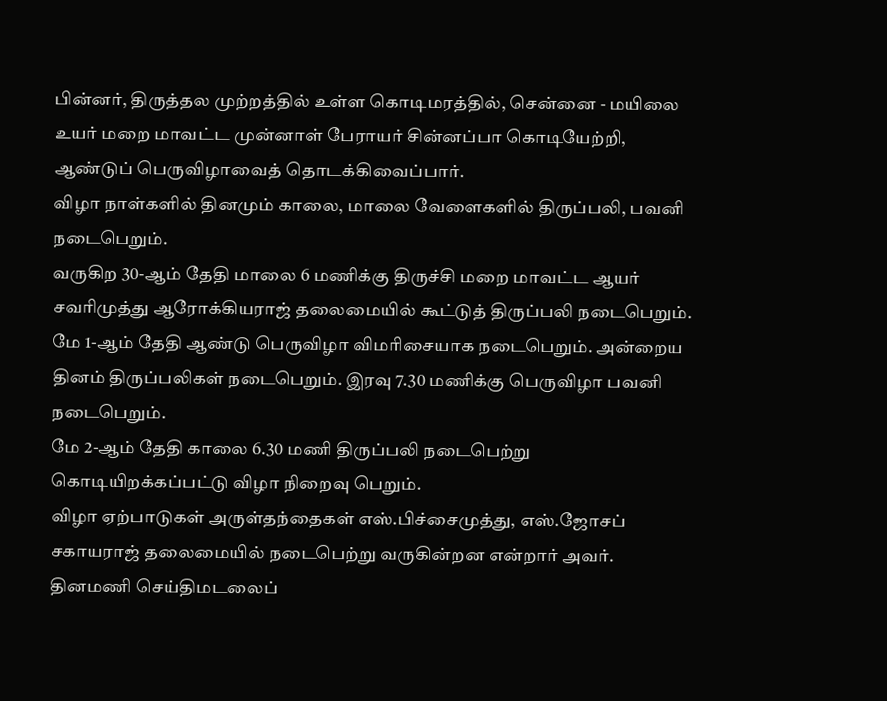பின்னர், திருத்தல முற்றத்தில் உள்ள கொடிமரத்தில், சென்னை - மயிலை உயர் மறை மாவட்ட முன்னாள் பேராயர் சின்னப்பா கொடியேற்றி, ஆண்டுப் பெருவிழாவைத் தொடக்கிவைப்பார்.
விழா நாள்களில் தினமும் காலை, மாலை வேளைகளில் திருப்பலி, பவனி நடைபெறும்.
வருகிற 30-ஆம் தேதி மாலை 6 மணிக்கு திருச்சி மறை மாவட்ட ஆயர் சவரிமுத்து ஆரோக்கியராஜ் தலைமையில் கூட்டுத் திருப்பலி நடைபெறும். மே 1-ஆம் தேதி ஆண்டு பெருவிழா விமரிசையாக நடைபெறும். அன்றைய தினம் திருப்பலிகள் நடைபெறும். இரவு 7.30 மணிக்கு பெருவிழா பவனி நடைபெறும்.
மே 2-ஆம் தேதி காலை 6.30 மணி திருப்பலி நடைபெற்று கொடியிறக்கப்பட்டு விழா நிறைவு பெறும்.
விழா ஏற்பாடுகள் அருள்தந்தைகள் எஸ்.பிச்சைமுத்து, எஸ்.ஜோசப் சகாயராஜ் தலைமையில் நடைபெற்று வருகின்றன என்றார் அவர்.
தினமணி செய்திமடலைப்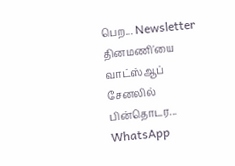பெற... Newsletter
தினமணி'யை வாட்ஸ்ஆப் சேனலில் பின்தொடர... WhatsApp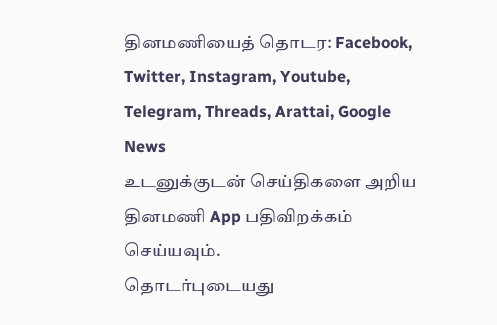தினமணியைத் தொடர: Facebook, Twitter, Instagram, Youtube, Telegram, Threads, Arattai, Google News
உடனுக்குடன் செய்திகளை அறிய தினமணி App பதிவிறக்கம் செய்யவும்.
தொடர்புடையது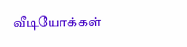வீடியோக்கள்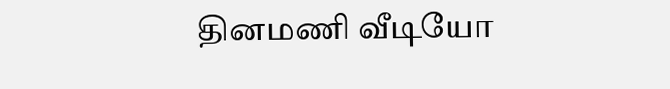தினமணி வீடியோ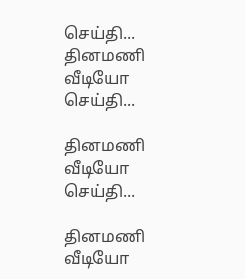செய்தி...
தினமணி வீடியோ செய்தி...

தினமணி வீடியோ செய்தி...

தினமணி வீடியோ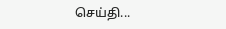செய்தி...